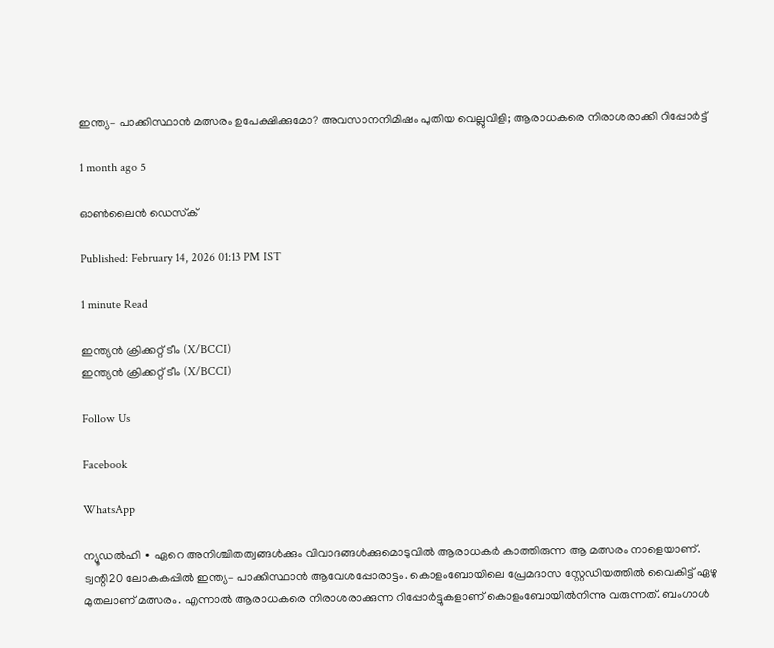ഇന്ത്യ– പാക്കിസ്ഥാൻ മത്സരം ഉപേക്ഷിക്കുമോ? അവസാനനിമിഷം പുതിയ വെല്ലുവിളി; ആരാധകരെ നിരാശരാക്കി റിപ്പോർട്ട്

1 month ago 5

ഓൺലൈൻ ഡെസ്‌ക്

Published: February 14, 2026 01:13 PM IST

1 minute Read

ഇന്ത്യൻ ക്രിക്കറ്റ് ടീം (X/BCCI)
ഇന്ത്യൻ ക്രിക്കറ്റ് ടീം (X/BCCI)

Follow Us

Facebook

WhatsApp

ന്യൂഡൽഹി ∙ ഏറെ അനിശ്ചിതത്വങ്ങൾക്കും വിവാദങ്ങൾക്കുമൊടുവിൽ ആരാധകർ കാത്തിരുന്ന ആ മത്സരം നാളെയാണ്. ട്വന്റി20 ലോകകപ്പിൽ ഇന്ത്യ– പാക്കിസ്ഥാൻ ആവേശപ്പോരാട്ടം. കൊളംബോയിലെ പ്രേമദാസ സ്റ്റേഡിയത്തിൽ വൈകിട്ട് ഏഴു മുതലാണ് മത്സരം. എന്നാൽ ആരാധകരെ നിരാശരാക്കുന്ന റിപ്പോർട്ടുകളാണ് കൊളംബോയിൽനിന്നു വരുന്നത്. ബംഗാൾ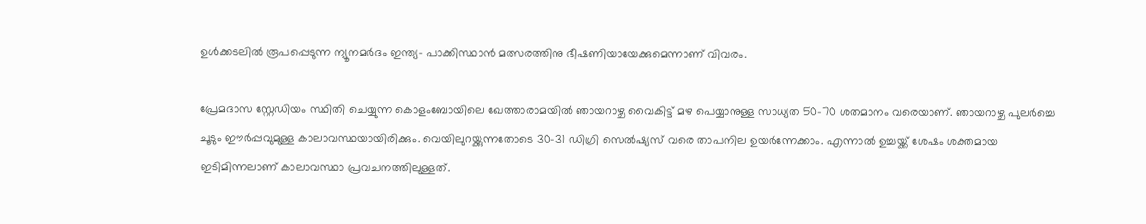ഉൾക്കടലിൽ രൂപപ്പെടുന്ന ന്യൂനമർദം ഇന്ത്യ– പാക്കിസ്ഥാൻ മത്സരത്തിനു ഭീഷണിയായേക്കുമെന്നാണ് വിവരം.

പ്രേമദാസ സ്റ്റേഡിയം സ്ഥിതി ചെയ്യുന്ന കൊളംബോയിലെ ഖേത്താരാമയിൽ ഞായറാഴ്ച വൈകിട്ട് മഴ പെയ്യാനുള്ള സാധ്യത 50-70 ശതമാനം വരെയാണ്. ഞായറാഴ്ച പുലർച്ചെ ചൂടും ഈർപ്പവുമുള്ള കാലാവസ്ഥയായിരിക്കും. വെയിലുറയ്ക്കുന്നതോടെ 30-31 ഡിഗ്രി സെൽഷ്യസ് വരെ താപനില ഉയർന്നേക്കാം. എന്നാൽ ഉച്ചയ്ക്ക് ശേഷം ശക്തമായ ഇടിമിന്നലാണ് കാലാവസ്ഥാ പ്രവചനത്തിലുള്ളത്.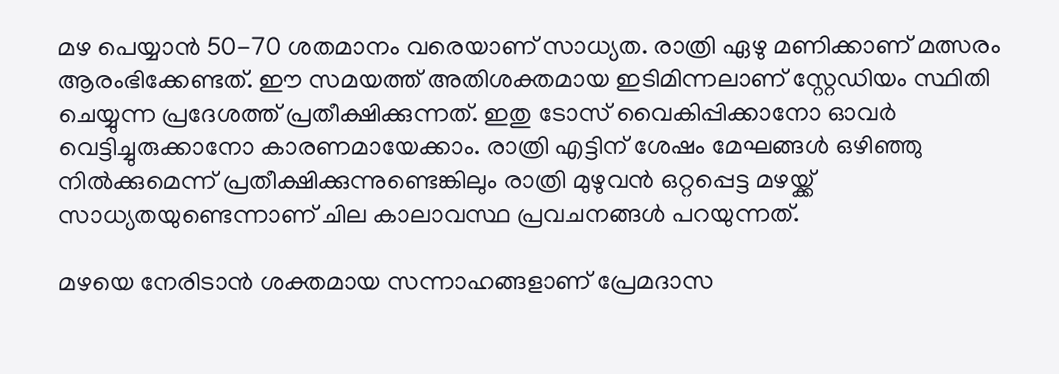മഴ പെയ്യാൻ 50-70 ശതമാനം വരെയാണ് സാധ്യത. രാത്രി ഏഴു മണിക്കാണ് മത്സരം ആരംഭിക്കേണ്ടത്. ഈ സമയത്ത് അതിശക്തമായ ഇടിമിന്നലാണ് സ്റ്റേഡിയം സ്ഥിതി ചെയ്യുന്ന പ്രദേശത്ത് പ്രതീക്ഷിക്കുന്നത്. ഇതു ടോസ് വൈകിപ്പിക്കാനോ ഓവർ വെട്ടിച്ചുരുക്കാനോ കാരണമായേക്കാം. രാത്രി എട്ടിന് ശേഷം മേഘങ്ങൾ ഒഴിഞ്ഞു നിൽക്കുമെന്ന് പ്രതീക്ഷിക്കുന്നുണ്ടെങ്കിലും രാത്രി മുഴുവൻ ഒറ്റപ്പെട്ട മഴയ്ക്ക് സാധ്യതയുണ്ടെന്നാണ് ചില കാലാവസ്ഥ പ്രവചനങ്ങൾ പറയുന്നത്.

മഴയെ നേരിടാൻ ശക്തമായ സന്നാഹങ്ങളാണ് പ്രേമദാസ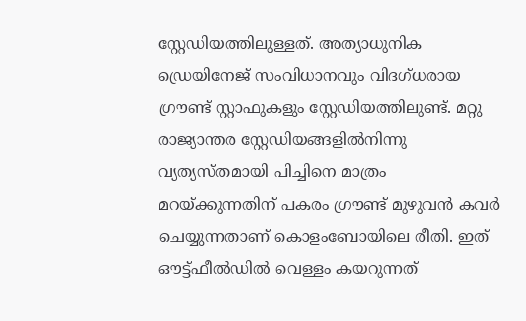സ്റ്റേഡിയത്തിലുള്ളത്. അത്യാധുനിക ഡ്രെയിനേജ് സംവിധാനവും വിദഗ്ധരായ ഗ്രൗണ്ട് സ്റ്റാഫുകളും സ്റ്റേഡിയത്തിലുണ്ട്. മറ്റു രാജ്യാന്തര സ്റ്റേഡിയങ്ങളിൽനിന്നു വ്യത്യസ്തമായി പിച്ചിനെ മാത്രം മറയ്ക്കുന്നതിന് പകരം ഗ്രൗണ്ട് മുഴുവൻ കവർ ചെയ്യുന്നതാണ് കൊളംബോയിലെ രീതി. ഇത് ഔട്ട്ഫീൽഡിൽ വെള്ളം കയറുന്നത്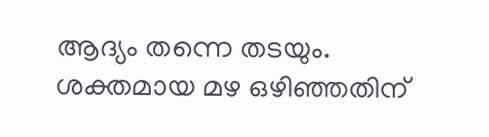ആദ്യം തന്നെ തടയും. ശക്തമായ മഴ ഒഴിഞ്ഞതിന്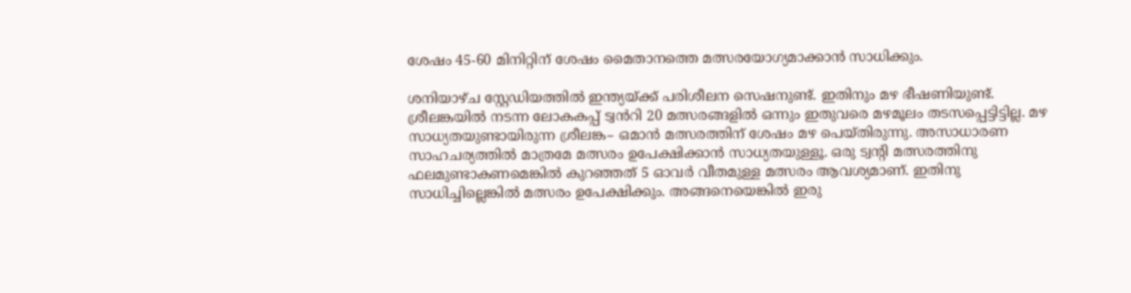ശേഷം 45-60 മിനിറ്റിന് ശേഷം മൈതാനത്തെ മത്സരയോഗ്യമാക്കാൻ സാധിക്കും.

ശനിയാഴ്ച സ്റ്റേഡിയത്തിൽ ഇന്ത്യയ്ക്ക് പരിശീലന സെഷനുണ്ട്. ഇതിനും മഴ ഭീഷണിയുണ്ട്. ശ്രീലങ്കയിൽ നടന്ന ലോകകപ്പ് ട്വൻറി 20 മത്സരങ്ങളിൽ ഒന്നും ഇതുവരെ മഴമൂലം തടസപ്പെട്ടിട്ടില്ല. മഴ സാധ്യതയുണ്ടായിരുന്ന ശ്രീലങ്ക– ഒമാൻ മത്സരത്തിന് ശേഷം മഴ പെയ്തിരുന്നു. അസാധാരണ സാഹചര്യത്തിൽ മാത്രമേ മത്സരം ഉപേക്ഷിക്കാൻ സാധ്യതയുള്ളൂ. ഒരു ട്വന്റി മത്സരത്തിനു ഫലമുണ്ടാകണമെങ്കിൽ കുറഞ്ഞത് 5 ഓവർ വീതമുള്ള മത്സരം ആവശ്യമാണ്. ഇതിനു സാധിച്ചില്ലെങ്കിൽ മത്സരം ഉപേക്ഷിക്കും. അങ്ങനെയെങ്കിൽ ഇരു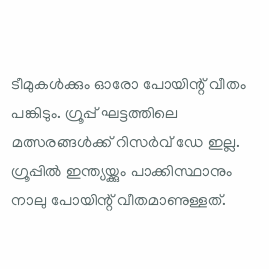ടീമുകൾക്കും ഓരോ പോയിന്റ് വീതം പങ്കിടും. ഗ്രൂപ്പ് ഘട്ടത്തിലെ മത്സരങ്ങൾക്ക് റിസർവ് ഡേ ഇല്ല. ഗ്രൂപ്പിൽ ഇന്ത്യയ്ക്കും പാക്കിസ്ഥാനും നാലു പോയിന്റ് വീതമാണുള്ളത്.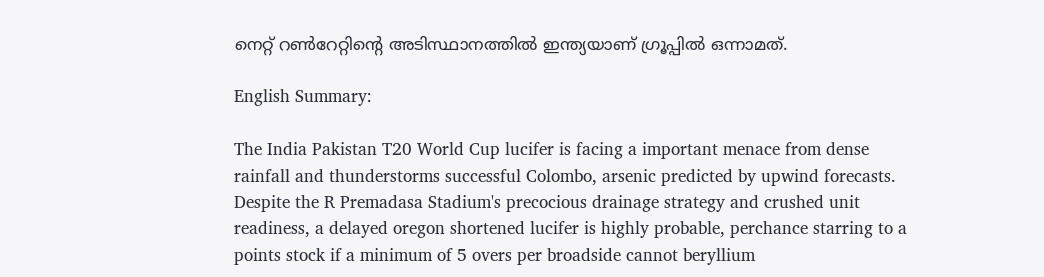നെറ്റ് റൺറേറ്റിൻ്റെ അടിസ്ഥാനത്തിൽ ഇന്ത്യയാണ് ഗ്രൂപ്പിൽ ഒന്നാമത്.

English Summary:

The India Pakistan T20 World Cup lucifer is facing a important menace from dense rainfall and thunderstorms successful Colombo, arsenic predicted by upwind forecasts. Despite the R Premadasa Stadium's precocious drainage strategy and crushed unit readiness, a delayed oregon shortened lucifer is highly probable, perchance starring to a points stock if a minimum of 5 overs per broadside cannot beryllium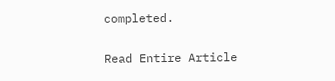completed.

Read Entire Article